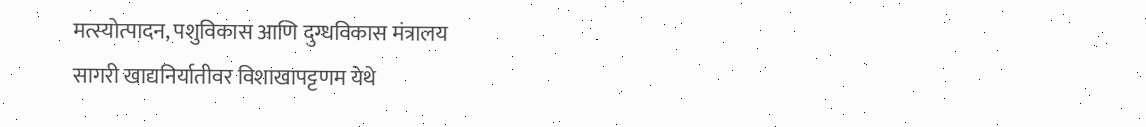मत्स्योत्पादन, पशुविकास आणि दुग्धविकास मंत्रालय
सागरी खाद्यनिर्यातीवर विशाखापट्टणम येथे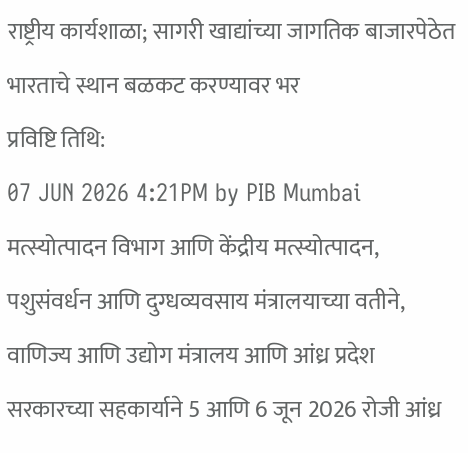राष्ट्रीय कार्यशाळा; सागरी खाद्यांच्या जागतिक बाजारपेठेत भारताचे स्थान बळकट करण्यावर भर
प्रविष्टि तिथि:
07 JUN 2026 4:21PM by PIB Mumbai
मत्स्योत्पादन विभाग आणि केंद्रीय मत्स्योत्पादन, पशुसंवर्धन आणि दुग्धव्यवसाय मंत्रालयाच्या वतीने, वाणिज्य आणि उद्योग मंत्रालय आणि आंध्र प्रदेश सरकारच्या सहकार्याने 5 आणि 6 जून 2026 रोजी आंध्र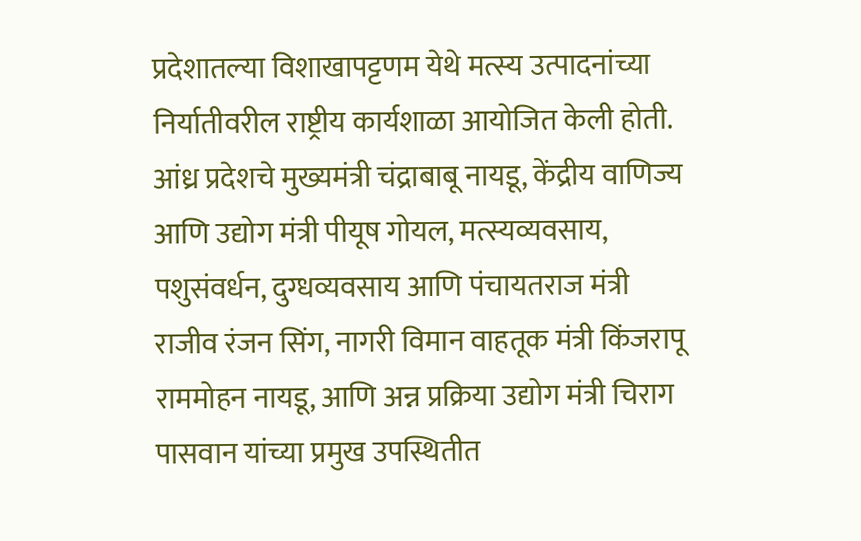प्रदेशातल्या विशाखापट्टणम येथे मत्स्य उत्पादनांच्या निर्यातीवरील राष्ट्रीय कार्यशाळा आयोजित केली होती.
आंध्र प्रदेशचे मुख्यमंत्री चंद्राबाबू नायडू, केंद्रीय वाणिज्य आणि उद्योग मंत्री पीयूष गोयल, मत्स्यव्यवसाय, पशुसंवर्धन, दुग्धव्यवसाय आणि पंचायतराज मंत्री राजीव रंजन सिंग, नागरी विमान वाहतूक मंत्री किंजरापू राममोहन नायडू, आणि अन्न प्रक्रिया उद्योग मंत्री चिराग पासवान यांच्या प्रमुख उपस्थितीत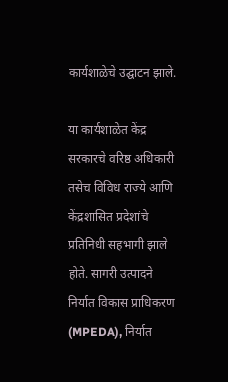कार्यशाळेचे उद्घाटन झाले.

या कार्यशाळेत केंद्र सरकारचे वरिष्ठ अधिकारी तसेच विविध राज्ये आणि केंद्रशासित प्रदेशांचे प्रतिनिधी सहभागी झाले होते. सागरी उत्पादने निर्यात विकास प्राधिकरण (MPEDA), निर्यात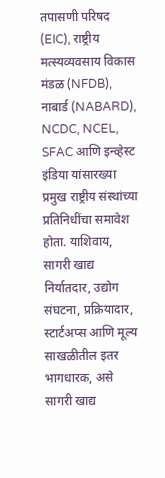तपासणी परिषद (EIC), राष्ट्रीय मत्स्यव्यवसाय विकास मंडळ (NFDB), नाबार्ड (NABARD), NCDC, NCEL, SFAC आणि इन्व्हेस्ट इंडिया यांसारख्या प्रमुख राष्ट्रीय संस्थांच्या प्रतिनिधींचा समावेश होता. याशिवाय, सागरी खाद्य निर्यातदार, उद्योग संघटना, प्रक्रियादार, स्टार्टअप्स आणि मूल्य साखळीतील इतर भागधारक, असे सागरी खाद्य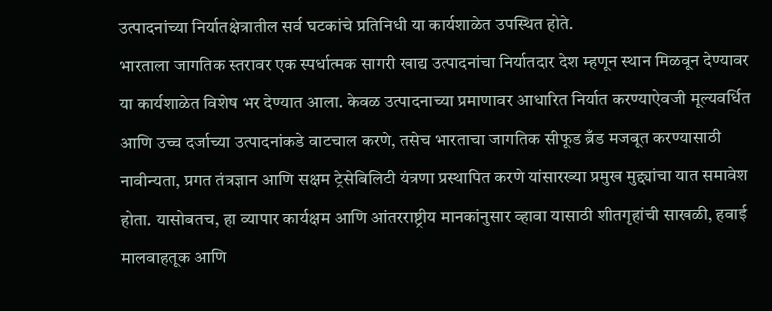उत्पादनांच्या निर्यातक्षेत्रातील सर्व घटकांचे प्रतिनिधी या कार्यशाळेत उपस्थित होते.
भारताला जागतिक स्तरावर एक स्पर्धात्मक सागरी खाद्य उत्पादनांचा निर्यातदार देश म्हणून स्थान मिळवून देण्यावर या कार्यशाळेत विशेष भर देण्यात आला. केवळ उत्पादनाच्या प्रमाणावर आधारित निर्यात करण्याऐवजी मूल्यवर्धित आणि उच्च दर्जाच्या उत्पादनांकडे वाटचाल करणे, तसेच भारताचा जागतिक सीफूड ब्रँड मजबूत करण्यासाठी नावीन्यता, प्रगत तंत्रज्ञान आणि सक्षम ट्रेसेबिलिटी यंत्रणा प्रस्थापित करणे यांसारख्या प्रमुख मुद्द्यांचा यात समावेश होता. यासोबतच, हा व्यापार कार्यक्षम आणि आंतरराष्ट्रीय मानकांनुसार व्हावा यासाठी शीतगृहांची साखळी, हवाई मालवाहतूक आणि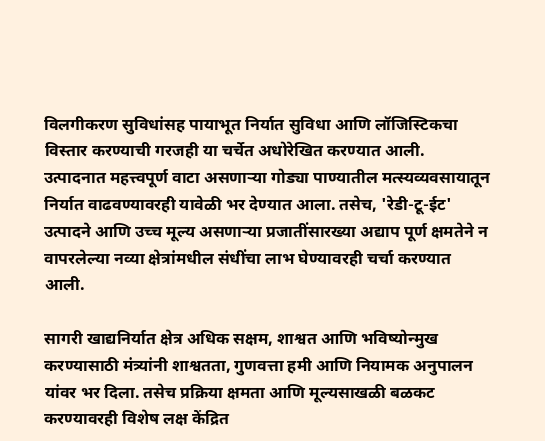विलगीकरण सुविधांसह पायाभूत निर्यात सुविधा आणि लॉजिस्टिकचा विस्तार करण्याची गरजही या चर्चेत अधोरेखित करण्यात आली.
उत्पादनात महत्त्वपूर्ण वाटा असणाऱ्या गोड्या पाण्यातील मत्स्यव्यवसायातून निर्यात वाढवण्यावरही यावेळी भर देण्यात आला. तसेच, 'रेडी-टू-ईट' उत्पादने आणि उच्च मूल्य असणाऱ्या प्रजातींसारख्या अद्याप पूर्ण क्षमतेने न वापरलेल्या नव्या क्षेत्रांमधील संधींचा लाभ घेण्यावरही चर्चा करण्यात आली.

सागरी खाद्यनिर्यात क्षेत्र अधिक सक्षम, शाश्वत आणि भविष्योन्मुख करण्यासाठी मंत्र्यांनी शाश्वतता, गुणवत्ता हमी आणि नियामक अनुपालन यांवर भर दिला. तसेच प्रक्रिया क्षमता आणि मूल्यसाखळी बळकट करण्यावरही विशेष लक्ष केंद्रित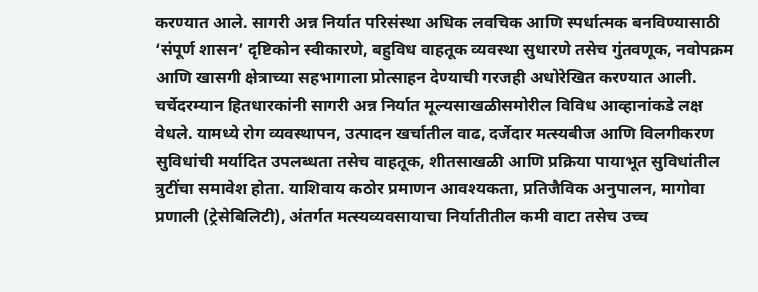करण्यात आले. सागरी अन्न निर्यात परिसंस्था अधिक लवचिक आणि स्पर्धात्मक बनविण्यासाठी ‘संपूर्ण शासन’ दृष्टिकोन स्वीकारणे, बहुविध वाहतूक व्यवस्था सुधारणे तसेच गुंतवणूक, नवोपक्रम आणि खासगी क्षेत्राच्या सहभागाला प्रोत्साहन देण्याची गरजही अधोरेखित करण्यात आली.
चर्चेदरम्यान हितधारकांनी सागरी अन्न निर्यात मूल्यसाखळीसमोरील विविध आव्हानांकडे लक्ष वेधले. यामध्ये रोग व्यवस्थापन, उत्पादन खर्चातील वाढ, दर्जेदार मत्स्यबीज आणि विलगीकरण सुविधांची मर्यादित उपलब्धता तसेच वाहतूक, शीतसाखळी आणि प्रक्रिया पायाभूत सुविधांतील त्रुटींचा समावेश होता. याशिवाय कठोर प्रमाणन आवश्यकता, प्रतिजैविक अनुपालन, मागोवा प्रणाली (ट्रेसेबिलिटी), अंतर्गत मत्स्यव्यवसायाचा निर्यातीतील कमी वाटा तसेच उच्च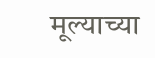मूल्याच्या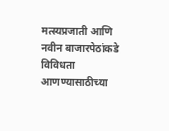मत्स्यप्रजाती आणि नवीन बाजारपेठांकडे विविधता आणण्यासाठीच्या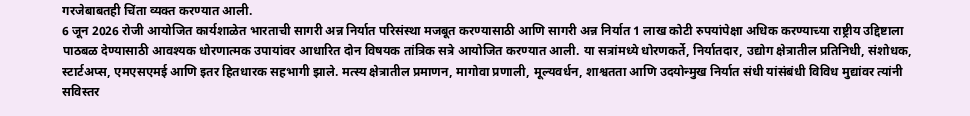गरजेबाबतही चिंता व्यक्त करण्यात आली.
6 जून 2026 रोजी आयोजित कार्यशाळेत भारताची सागरी अन्न निर्यात परिसंस्था मजबूत करण्यासाठी आणि सागरी अन्न निर्यात 1 लाख कोटी रुपयांपेक्षा अधिक करण्याच्या राष्ट्रीय उद्दिष्टाला पाठबळ देण्यासाठी आवश्यक धोरणात्मक उपायांवर आधारित दोन विषयक तांत्रिक सत्रे आयोजित करण्यात आली. या सत्रांमध्ये धोरणकर्ते, निर्यातदार, उद्योग क्षेत्रातील प्रतिनिधी, संशोधक, स्टार्टअप्स, एमएसएमई आणि इतर हितधारक सहभागी झाले. मत्स्य क्षेत्रातील प्रमाणन, मागोवा प्रणाली, मूल्यवर्धन, शाश्वतता आणि उदयोन्मुख निर्यात संधी यांसंबंधी विविध मुद्यांवर त्यांनी सविस्तर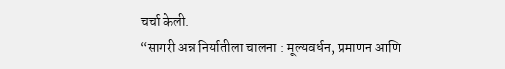चर्चा केली.
“सागरी अन्न निर्यातीला चालना : मूल्यवर्धन, प्रमाणन आणि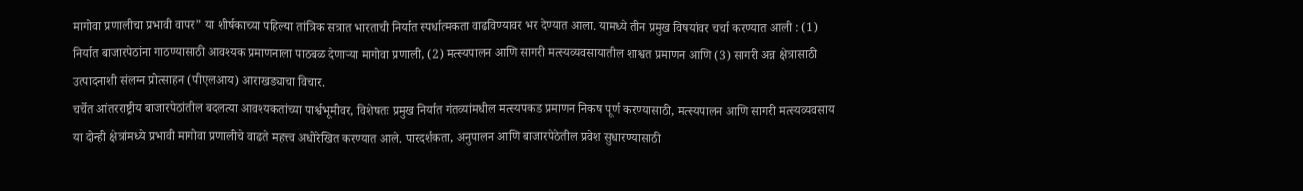मागोवा प्रणालीचा प्रभावी वापर” या शीर्षकाच्या पहिल्या तांत्रिक सत्रात भारताची निर्यात स्पर्धात्मकता वाढविण्यावर भर देण्यात आला. यामध्ये तीन प्रमुख विषयांवर चर्चा करण्यात आली : (1) निर्यात बाजारपेठांना गाठण्यासाठी आवश्यक प्रमाणनाला पाठबळ देणाऱ्या मागोवा प्रणाली, (2) मत्स्यपालन आणि सागरी मत्स्यव्यवसायातील शाश्वत प्रमाणन आणि (3) सागरी अन्न क्षेत्रासाठी उत्पादनाशी संलग्न प्रोत्साहन (पीएलआय) आराखड्याचा विचार.
चर्चेत आंतरराष्ट्रीय बाजारपेठांतील बदलत्या आवश्यकतांच्या पार्श्वभूमीवर, विशेषतः प्रमुख निर्यात गंतव्यांमधील मत्स्यपकड प्रमाणन निकष पूर्ण करण्यासाठी, मत्स्यपालन आणि सागरी मत्स्यव्यवसाय या दोन्ही क्षेत्रांमध्ये प्रभावी मागोवा प्रणालीचे वाढते महत्त्व अधोरेखित करण्यात आले. पारदर्शकता, अनुपालन आणि बाजारपेठेतील प्रवेश सुधारण्यासाठी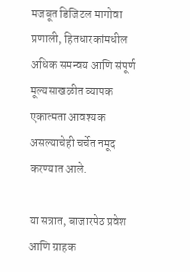मजबूत डिजिटल मागोवा प्रणाली, हितधारकांमधील अधिक समन्वय आणि संपूर्ण मूल्यसाखळीत व्यापक एकात्मता आवश्यक असल्याचेही चर्चेत नमूद करण्यात आले.

या सत्रात, बाजारपेठ प्रवेश आणि ग्राहक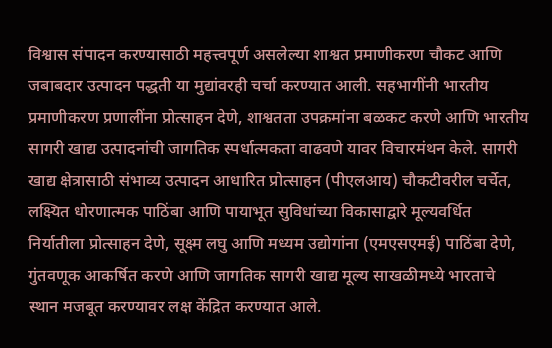विश्वास संपादन करण्यासाठी महत्त्वपूर्ण असलेल्या शाश्वत प्रमाणीकरण चौकट आणि जबाबदार उत्पादन पद्धती या मुद्यांवरही चर्चा करण्यात आली. सहभागींनी भारतीय प्रमाणीकरण प्रणालींना प्रोत्साहन देणे, शाश्वतता उपक्रमांना बळकट करणे आणि भारतीय सागरी खाद्य उत्पादनांची जागतिक स्पर्धात्मकता वाढवणे यावर विचारमंथन केले. सागरी खाद्य क्षेत्रासाठी संभाव्य उत्पादन आधारित प्रोत्साहन (पीएलआय) चौकटीवरील चर्चेत, लक्ष्यित धोरणात्मक पाठिंबा आणि पायाभूत सुविधांच्या विकासाद्वारे मूल्यवर्धित निर्यातीला प्रोत्साहन देणे, सूक्ष्म लघु आणि मध्यम उद्योगांना (एमएसएमई) पाठिंबा देणे, गुंतवणूक आकर्षित करणे आणि जागतिक सागरी खाद्य मूल्य साखळीमध्ये भारताचे स्थान मजबूत करण्यावर लक्ष केंद्रित करण्यात आले.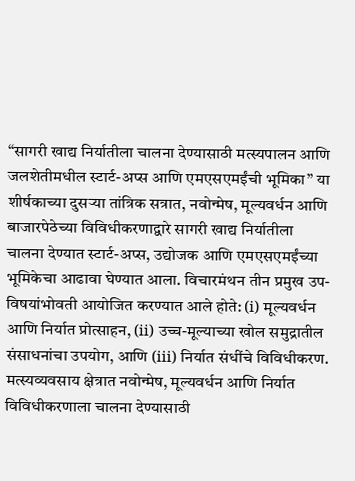“सागरी खाद्य निर्यातीला चालना देण्यासाठी मत्स्यपालन आणि जलशेतीमधील स्टार्ट-अप्स आणि एमएसएमईंची भूमिका” या शीर्षकाच्या दुसऱ्या तांत्रिक सत्रात, नवोन्मेष, मूल्यवर्धन आणि बाजारपेठेच्या विविधीकरणाद्वारे सागरी खाद्य निर्यातीला चालना देण्यात स्टार्ट-अप्स, उद्योजक आणि एमएसएमईंच्या भूमिकेचा आढावा घेण्यात आला. विचारमंथन तीन प्रमुख उप-विषयांभोवती आयोजित करण्यात आले होते: (i) मूल्यवर्धन आणि निर्यात प्रोत्साहन, (ii) उच्च-मूल्याच्या खोल समुद्रातील संसाधनांचा उपयोग, आणि (iii) निर्यात संधींचे विविधीकरण.
मत्स्यव्यवसाय क्षेत्रात नवोन्मेष, मूल्यवर्धन आणि निर्यात विविधीकरणाला चालना देण्यासाठी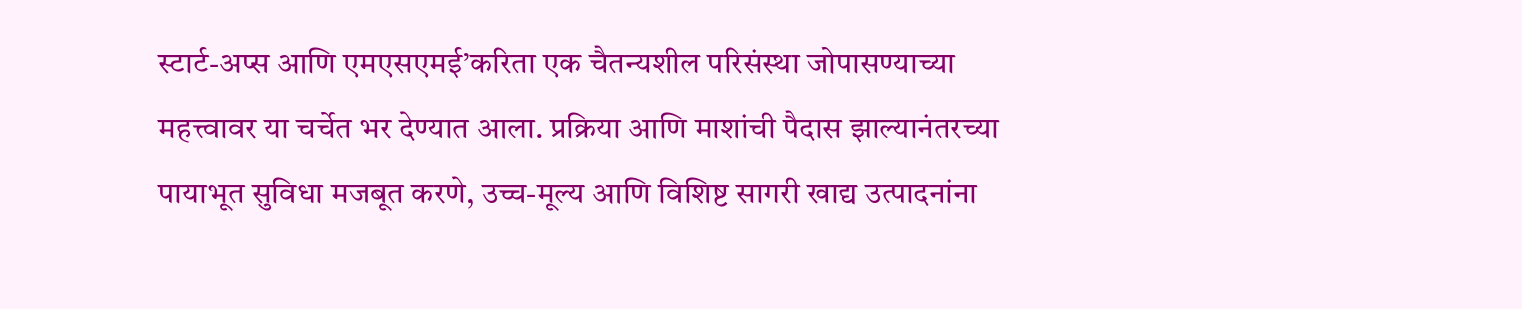स्टार्ट-अप्स आणि एमएसएमई’करिता एक चैतन्यशील परिसंस्था जोपासण्याच्या महत्त्वावर या चर्चेत भर देण्यात आला. प्रक्रिया आणि माशांची पैदास झाल्यानंतरच्या पायाभूत सुविधा मजबूत करणे, उच्च-मूल्य आणि विशिष्ट सागरी खाद्य उत्पादनांना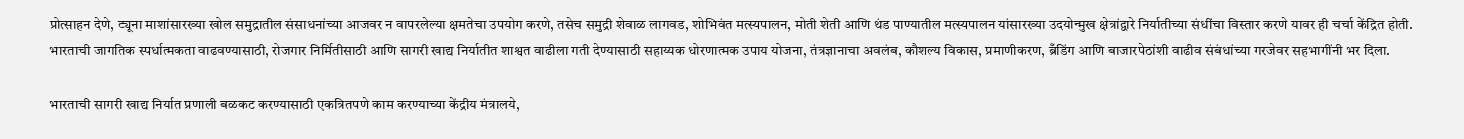प्रोत्साहन देणे, ट्यूना माशांसारख्या खोल समुद्रातील संसाधनांच्या आजवर न वापरलेल्या क्षमतेचा उपयोग करणे, तसेच समुद्री शेवाळ लागवड, शोभिवंत मत्स्यपालन, मोती शेती आणि थंड पाण्यातील मत्स्यपालन यांसारख्या उदयोन्मुख क्षेत्रांद्वारे निर्यातीच्या संधींचा विस्तार करणे यावर ही चर्चा केंद्रित होती. भारताची जागतिक स्पर्धात्मकता वाढवण्यासाठी, रोजगार निर्मितीसाठी आणि सागरी खाद्य निर्यातीत शाश्वत वाढीला गती देण्यासाठी सहाय्यक धोरणात्मक उपाय योजना, तंत्रज्ञानाचा अवलंब, कौशल्य विकास, प्रमाणीकरण, ब्रँडिंग आणि बाजारपेठांशी वाढीव संबंधांच्या गरजेवर सहभागींनी भर दिला.

भारताची सागरी खाद्य निर्यात प्रणाली बळकट करण्यासाठी एकत्रितपणे काम करण्याच्या केंद्रीय मंत्रालये,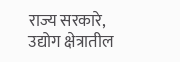राज्य सरकारे, उद्योग क्षेत्रातील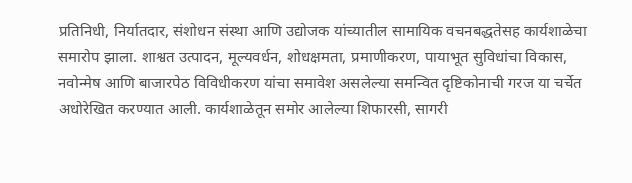प्रतिनिधी, निर्यातदार, संशोधन संस्था आणि उद्योजक यांच्यातील सामायिक वचनबद्धतेसह कार्यशाळेचा समारोप झाला. शाश्वत उत्पादन, मूल्यवर्धन, शोधक्षमता, प्रमाणीकरण, पायाभूत सुविधांचा विकास, नवोन्मेष आणि बाजारपेठ विविधीकरण यांचा समावेश असलेल्या समन्वित दृष्टिकोनाची गरज या चर्चेत अधोरेखित करण्यात आली. कार्यशाळेतून समोर आलेल्या शिफारसी, सागरी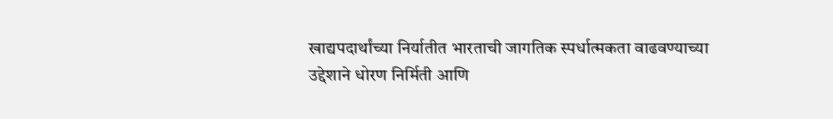खाद्यपदार्थांच्या निर्यातीत भारताची जागतिक स्पर्धात्मकता वाढवण्याच्या उद्देशाने धोरण निर्मिती आणि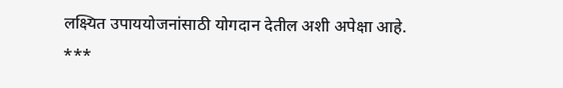लक्ष्यित उपाययोजनांसाठी योगदान देतील अशी अपेक्षा आहे.
***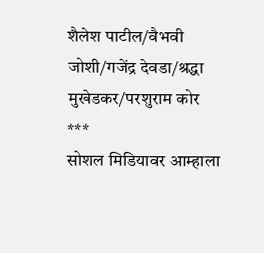शैलेश पाटील/वैभवी जोशी/गजेंद्र देवडा/श्रद्धा मुखेडकर/परशुराम कोर
***
सोशल मिडियावर आम्हाला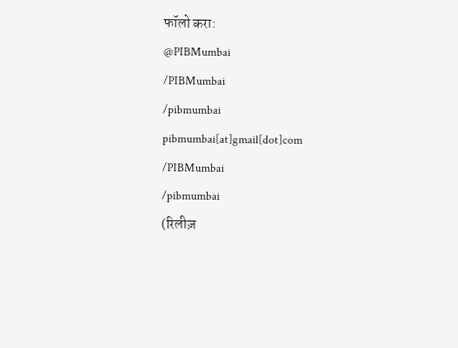फॉलो करा:
@PIBMumbai
/PIBMumbai
/pibmumbai
pibmumbai[at]gmail[dot]com
/PIBMumbai
/pibmumbai
(रिलीज़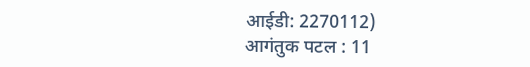आईडी: 2270112)
आगंतुक पटल : 11